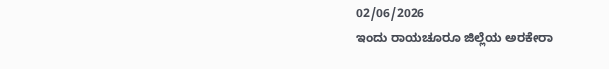02/06/2026
ಇಂದು ರಾಯಚೂರೂ ಜಿಲ್ಲೆಯ ಅರಕೇರಾ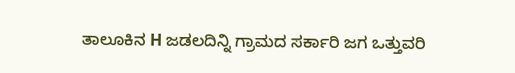ತಾಲೂಕಿನ H ಜಡಲದಿನ್ನಿ ಗ್ರಾಮದ ಸರ್ಕಾರಿ ಜಗ ಒತ್ತುವರಿ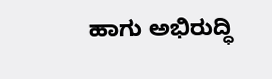ಹಾಗು ಅಭಿರುದ್ಧಿ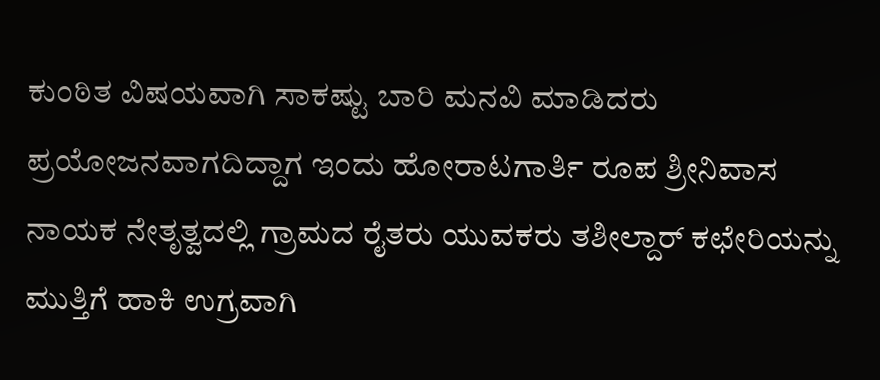ಕುಂಠಿತ ವಿಷಯವಾಗಿ ಸಾಕಷ್ಟು ಬಾರಿ ಮನವಿ ಮಾಡಿದರು ಪ್ರಯೋಜನವಾಗದಿದ್ದಾಗ ಇಂದು ಹೋರಾಟಗಾರ್ತಿ ರೂಪ ಶ್ರೀನಿವಾಸ ನಾಯಕ ನೇತೃತ್ವದಲ್ಲಿ ಗ್ರಾಮದ ರೈತರು ಯುವಕರು ತಶೀಲ್ದಾರ್ ಕಛೇರಿಯನ್ನು ಮುತ್ತಿಗೆ ಹಾಕಿ ಉಗ್ರವಾಗಿ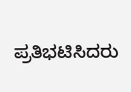ಪ್ರತಿಭಟಿಸಿದರು